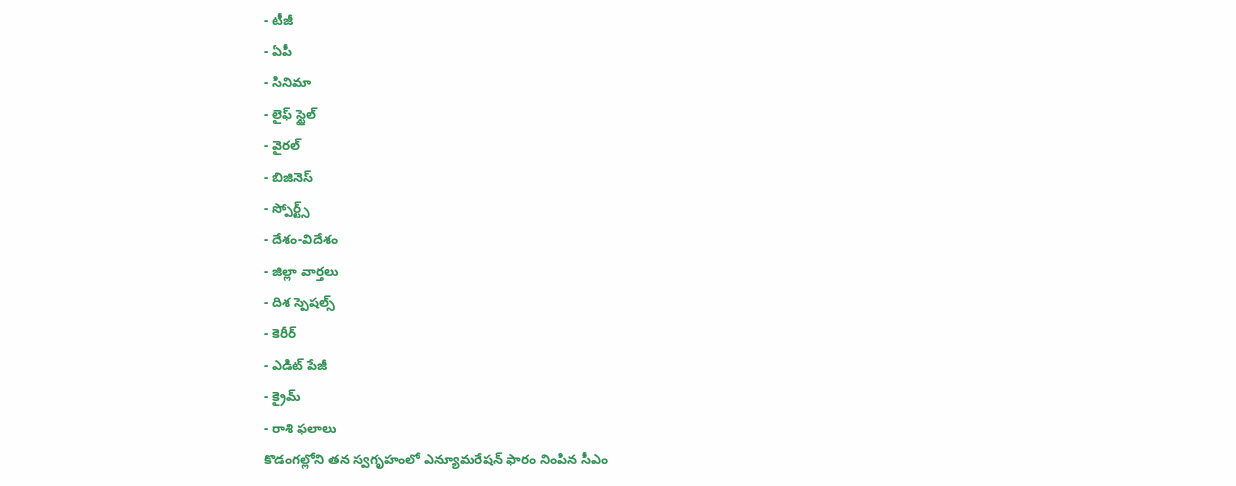- టీజీ
- ఏపీ
- సినిమా
- లైఫ్ స్టైల్
- వైరల్
- బిజినెస్
- స్పోర్ట్స్
- దేశం-విదేశం
- జిల్లా వార్తలు
- దిశ స్పెషల్స్
- కెరీర్
- ఎడిట్ పేజీ
- క్రైమ్
- రాశి ఫలాలు
కొడంగల్లోని తన స్వగృహంలో ఎన్యూమరేషన్ ఫారం నింపిన సీఎం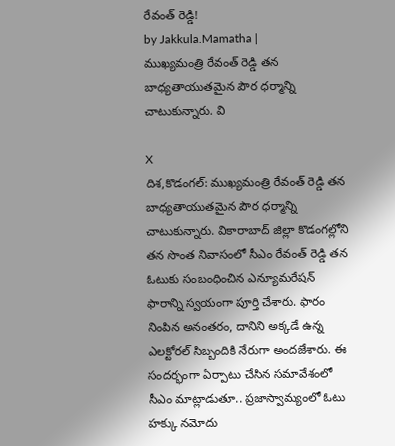రేవంత్ రెడ్డి!
by Jakkula.Mamatha |
ముఖ్యమంత్రి రేవంత్ రెడ్డి తన బాధ్యతాయుతమైన పౌర ధర్మాన్ని చాటుకున్నారు. వి

X
దిశ,కొడంగల్: ముఖ్యమంత్రి రేవంత్ రెడ్డి తన బాధ్యతాయుతమైన పౌర ధర్మాన్ని చాటుకున్నారు. వికారాబాద్ జిల్లా కొడంగల్లోని తన సొంత నివాసంలో సీఎం రేవంత్ రెడ్డి తన ఓటుకు సంబంధించిన ఎన్యూమరేషన్ ఫారాన్ని స్వయంగా పూర్తి చేశారు. ఫారం నింపిన అనంతరం, దానిని అక్కడే ఉన్న ఎలక్టోరల్ సిబ్బందికి నేరుగా అందజేశారు. ఈ సందర్భంగా ఏర్పాటు చేసిన సమావేశంలో సీఎం మాట్లాడుతూ.. ప్రజాస్వామ్యంలో ఓటు హక్కు నమోదు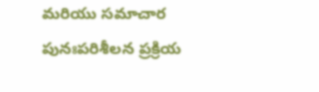మరియు సమాచార పునఃపరిశీలన ప్రక్రియ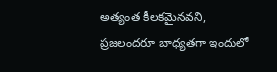అత్యంత కీలకమైనవని, ప్రజలందరూ బాధ్యతగా ఇందులో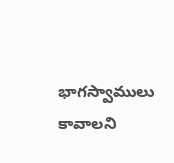భాగస్వాములు కావాలని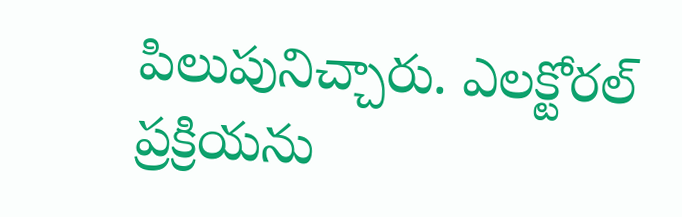పిలుపునిచ్చారు. ఎలక్టోరల్ ప్రక్రియను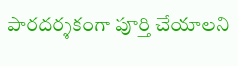పారదర్శకంగా పూర్తి చేయాలని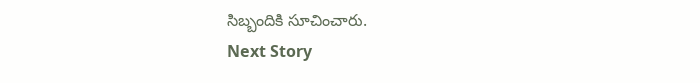సిబ్బందికి సూచించారు.
Next Story